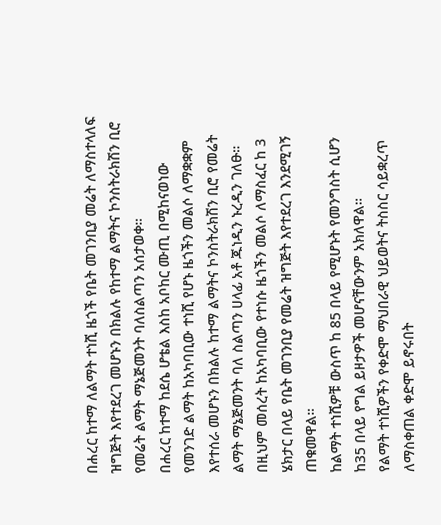በሐረር ከተማ ለልማት ተነሺ ዜጎች የቤት መገንቢያ መሬት ለማስተላለፍ ዝግጅት እየተደረገ መሆኑን በክልሉ የከተማ ልማትና ኮንስትራክሽን ቢሮ የመሬት ልማት ማኔጅመንት ባለስልጣን አሰታወቀ።
በሐረር ከተማ ከደሴ ሆቴል እስከ አቦከር ሙጢ በሚከናወነው የመንገድ ልማት ከአካባቢው ተነሺ የሆኑ ዜጎችን መልሶ ለማቋቋም እየተሰራ መሆኑን በክልሉ ከተማ ልማትና ኮንስትራክሽን ቢሮ የመሬት ልማት ማኔጅመንት ባለ ስልጣን ሀላፊ አቶ ጁነዲን ኑረዲን ገለፁ።
በዚህም መሰረት ከአካባቢው የተነሱ ዜጎችን መልሶ ለማስፈር ከ 3 ሄክታር በላይ የቤት መገንቢያ የመሬት ዝግጅት እየተደረገ እንደሚገኝ ጠቁመዋል።
ከልማት ተነሺዎቹ ውስጥ ከ 85 በላይ የሚሆኑት የመንግስት ሲሆን ከ35 በላይ የግል ይዞታዎች መሆናቸውንም አክለዋል።
የልማት ተነሺዎችን የቀድሞ ማህበራዊ ህይወትና ትስስር ሳይቋረጥ ለማስቀጠል ቀድሞ ይኖሩበት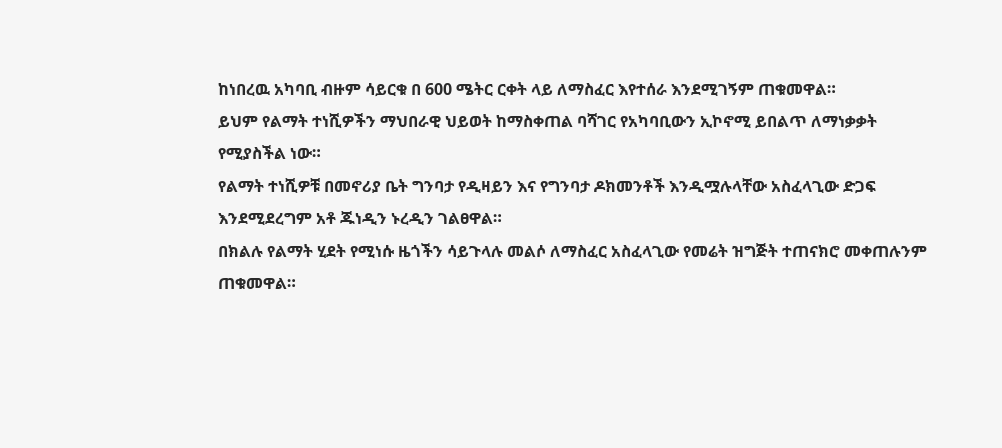ከነበረዉ አካባቢ ብዙም ሳይርቁ በ 600 ሜትር ርቀት ላይ ለማስፈር እየተሰራ እንደሚገኝም ጠቁመዋል።
ይህም የልማት ተነሺዎችን ማህበራዊ ህይወት ከማስቀጠል ባሻገር የአካባቢውን ኢኮኖሚ ይበልጥ ለማነቃቃት የሚያስችል ነው።
የልማት ተነሺዎቹ በመኖሪያ ቤት ግንባታ የዲዛይን እና የግንባታ ዶክመንቶች እንዲሟሉላቸው አስፈላጊው ድጋፍ እንደሚደረግም አቶ ጁነዲን ኑረዲን ገልፀዋል።
በክልሉ የልማት ሂደት የሚነሱ ዜጎችን ሳይጉላሉ መልሶ ለማስፈር አስፈላጊው የመሬት ዝግጅት ተጠናክሮ መቀጠሉንም ጠቁመዋል።